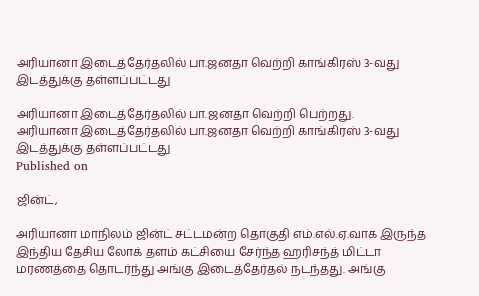அரியானா இடைத்தேர்தலில் பா.ஜனதா வெற்றி காங்கிரஸ் 3-வது இடத்துக்கு தள்ளப்பட்டது

அரியானா இடைத்தேர்தலில் பா.ஜனதா வெற்றி பெற்றது.
அரியானா இடைத்தேர்தலில் பா.ஜனதா வெற்றி காங்கிரஸ் 3-வது இடத்துக்கு தள்ளப்பட்டது
Published on

ஜின்ட்,

அரியானா மாநிலம் ஜின்ட் சட்டமன்ற தொகுதி எம்.எல்.ஏ.வாக இருந்த இந்திய தேசிய லோக் தளம் கட்சியை சேர்ந்த ஹரிசந்த் மிட்டா மரணத்தை தொடர்ந்து அங்கு இடைத்தேர்தல் நடந்தது. அங்கு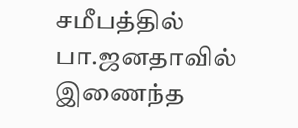சமீபத்தில் பா.ஜனதாவில் இணைந்த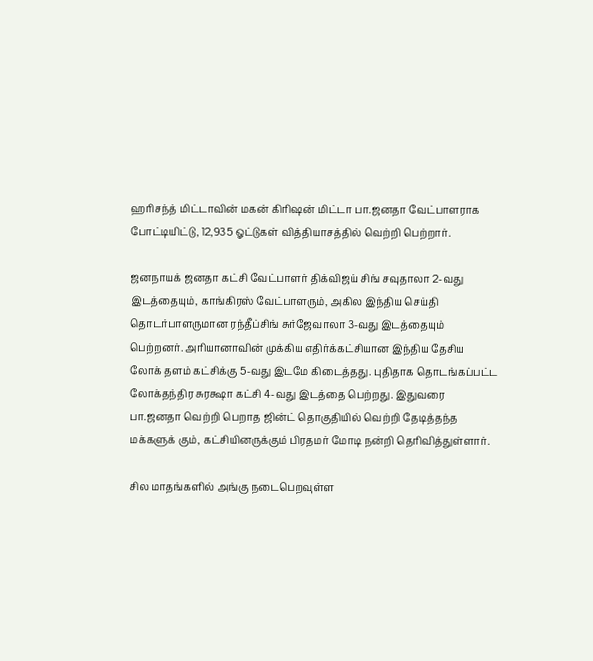ஹரிசந்த் மிட்டாவின் மகன் கிரிஷன் மிட்டா பா.ஜனதா வேட்பாளராக போட்டியிட்டு, 12,935 ஓட்டுகள் வித்தியாசத்தில் வெற்றி பெற்றார்.

ஜனநாயக் ஜனதா கட்சி வேட்பாளர் திக்விஜய் சிங் சவுதாலா 2-வது இடத்தையும், காங்கிரஸ் வேட்பாளரும், அகில இந்திய செய்தி தொடர்பாளருமான ரந்தீப்சிங் சுர்ஜேவாலா 3-வது இடத்தையும் பெற்றனர். அரியானாவின் முக்கிய எதிர்க்கட்சியான இந்திய தேசிய லோக் தளம் கட்சிக்கு 5-வது இடமே கிடைத்தது. புதிதாக தொடங்கப்பட்ட லோக்தந்திர சுரக்ஷா கட்சி 4-வது இடத்தை பெற்றது. இதுவரை பா.ஜனதா வெற்றி பெறாத ஜின்ட் தொகுதியில் வெற்றி தேடித்தந்த மக்களுக் கும், கட்சியினருக்கும் பிரதமர் மோடி நன்றி தெரிவித்துள்ளார்.

சில மாதங்களில் அங்கு நடைபெறவுள்ள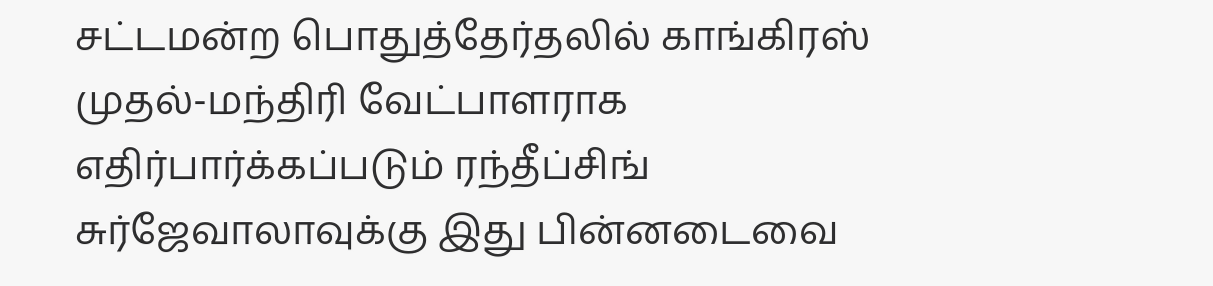சட்டமன்ற பொதுத்தேர்தலில் காங்கிரஸ் முதல்-மந்திரி வேட்பாளராக எதிர்பார்க்கப்படும் ரந்தீப்சிங் சுர்ஜேவாலாவுக்கு இது பின்னடைவை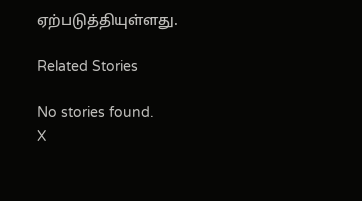ஏற்படுத்தியுள்ளது.

Related Stories

No stories found.
X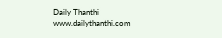Daily Thanthi
www.dailythanthi.com